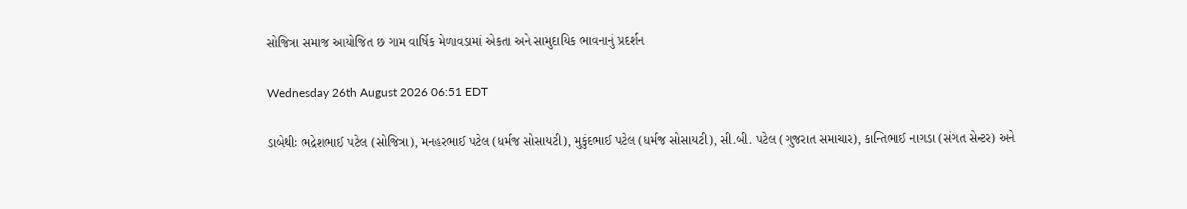સોજિત્રા સમાજ આયોજિત છ ગામ વાર્ષિક મેળાવડામાં એકતા અને સામુદાયિક ભાવનાનું પ્રદર્શન

Wednesday 26th August 2026 06:51 EDT

ડાબેથીઃ ભદ્રેશભાઈ પટેલ (સોજિત્રા), મનહરભાઈ પટેલ (ધર્મજ સોસાયટી), મુકુંદભાઈ પટેલ (ધર્મજ સોસાયટી), સી.બી. પટેલ (ગુજરાત સમાચાર), કાન્તિભાઈ નાગડા (સંગત સેન્ટર) અને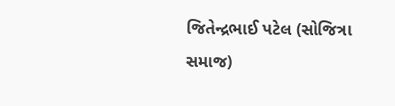જિતેન્દ્રભાઈ પટેલ (સોજિત્રા સમાજ)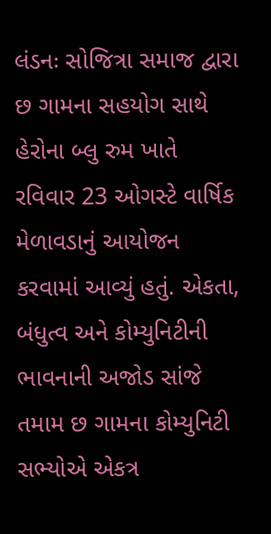લંડનઃ સોજિત્રા સમાજ દ્વારા છ ગામના સહયોગ સાથે હેરોના બ્લુ રુમ ખાતે રવિવાર 23 ઓગસ્ટે વાર્ષિક મેળાવડાનું આયોજન કરવામાં આવ્યું હતું. એકતા, બંધુત્વ અને કોમ્યુનિટીની ભાવનાની અજોડ સાંજે તમામ છ ગામના કોમ્યુનિટી સભ્યોએ એકત્ર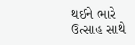થઈને ભારે ઉત્સાહ સાથે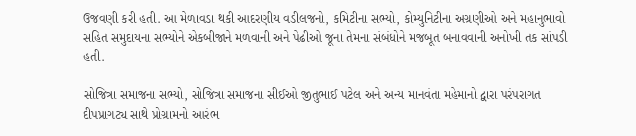ઉજવણી કરી હતી. આ મેળાવડા થકી આદરણીય વડીલજનો, કમિટીના સભ્યો, કોમ્યુનિટીના અગ્રણીઓ અને મહાનુભાવો સહિત સમુદાયના સભ્યોને એકબીજાને મળવાની અને પેઢીઓ જૂના તેમના સંબંધોને મજબૂત બનાવવાની અનોખી તક સાંપડી હતી.

સોજિત્રા સમાજના સભ્યો, સોજિત્રા સમાજના સીઈઓ જીતુભાઈ પટેલ અને અન્ય માનવંતા મહેમાનો દ્વારા પરંપરાગત દીપપ્રાગટ્ય સાથે પ્રોગ્રામનો આરંભ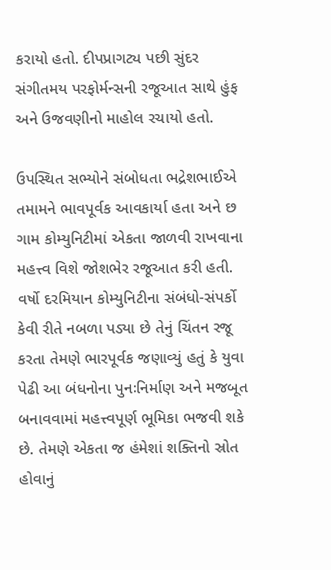કરાયો હતો. દીપપ્રાગટ્ય પછી સુંદર સંગીતમય પરફોર્મન્સની રજૂઆત સાથે હુંફ અને ઉજવણીનો માહોલ રચાયો હતો.

ઉપસ્થિત સભ્યોને સંબોધતા ભદ્રેશભાઈએ તમામને ભાવપૂર્વક આવકાર્યા હતા અને છ ગામ કોમ્યુનિટીમાં એકતા જાળવી રાખવાના મહત્ત્વ વિશે જોશભેર રજૂઆત કરી હતી. વર્ષો દરમિયાન કોમ્યુનિટીના સંબંધો-સંપર્કો કેવી રીતે નબળા પડ્યા છે તેનું ચિંતન રજૂ કરતા તેમણે ભારપૂર્વક જણાવ્યું હતું કે યુવા પેઢી આ બંધનોના પુનઃનિર્માણ અને મજબૂત બનાવવામાં મહત્ત્વપૂર્ણ ભૂમિકા ભજવી શકે છે. તેમણે એકતા જ હંમેશાં શક્તિનો સ્રોત હોવાનું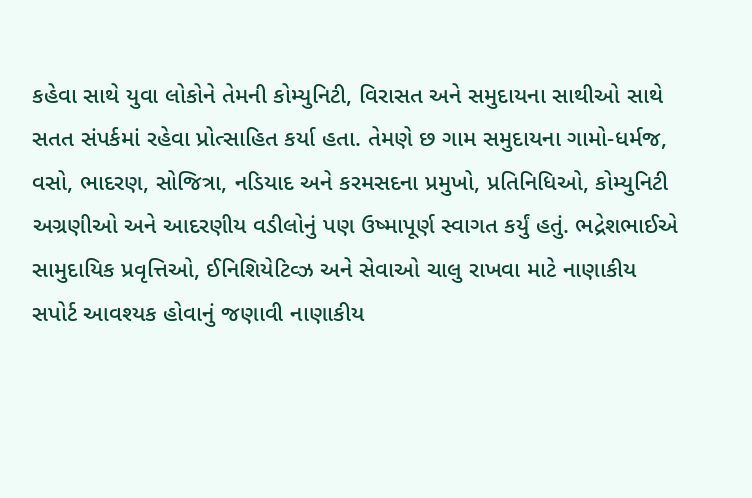કહેવા સાથે યુવા લોકોને તેમની કોમ્યુનિટી, વિરાસત અને સમુદાયના સાથીઓ સાથે સતત સંપર્કમાં રહેવા પ્રોત્સાહિત કર્યા હતા. તેમણે છ ગામ સમુદાયના ગામો-ધર્મજ, વસો, ભાદરણ, સોજિત્રા, નડિયાદ અને કરમસદના પ્રમુખો, પ્રતિનિધિઓ, કોમ્યુનિટી અગ્રણીઓ અને આદરણીય વડીલોનું પણ ઉષ્માપૂર્ણ સ્વાગત કર્યું હતું. ભદ્રેશભાઈએ સામુદાયિક પ્રવૃત્તિઓ, ઈનિશિયેટિવ્ઝ અને સેવાઓ ચાલુ રાખવા માટે નાણાકીય સપોર્ટ આવશ્યક હોવાનું જણાવી નાણાકીય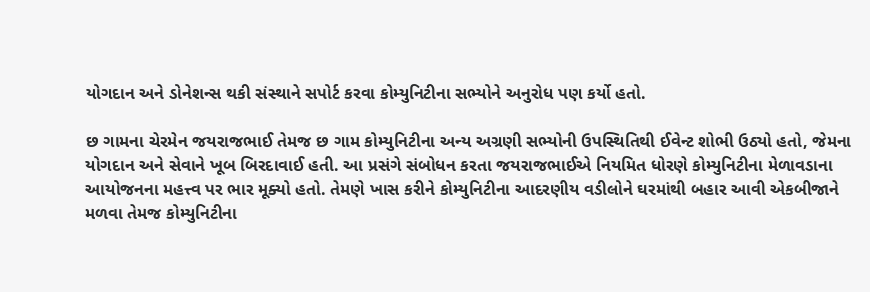યોગદાન અને ડોનેશન્સ થકી સંસ્થાને સપોર્ટ કરવા કોમ્યુનિટીના સભ્યોને અનુરોધ પણ કર્યો હતો.

છ ગામના ચેરમેન જયરાજભાઈ તેમજ છ ગામ કોમ્યુનિટીના અન્ય અગ્રણી સભ્યોની ઉપસ્થિતિથી ઈવેન્ટ શોભી ઉઠ્યો હતો, જેમના યોગદાન અને સેવાને ખૂબ બિરદાવાઈ હતી. આ પ્રસંગે સંબોધન કરતા જયરાજભાઈએ નિયમિત ધોરણે કોમ્યુનિટીના મેળાવડાના આયોજનના મહત્ત્વ પર ભાર મૂક્યો હતો. તેમણે ખાસ કરીને કોમ્યુનિટીના આદરણીય વડીલોને ઘરમાંથી બહાર આવી એકબીજાને મળવા તેમજ કોમ્યુનિટીના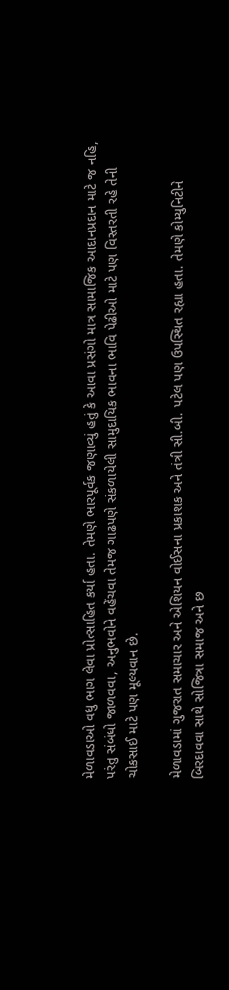મેળાવડાઓ વધુ ભાગ લેવા પ્રોત્સાહિત કર્યા હતા. તેમણે ભારપૂર્વક જણાવ્યું હતું કે આવા પ્રસંગો માત્ર સામાજિક આદાનપ્રદાન માટે જ નહિ, પરંતુ સંબંધો જાળવવા, અનુભવોને વહેંચવા તેમજ ગાઢપણે સંકળાયેલી સામુદાયિક ભાવના ભાવિ પેઢીઓ માટે પણ વિસ્તરતી રહે તેની ચોકસાઈ માટે પણ મૂલ્યવાન છે.

મેળાવડામાં ગુજરાત સમાચાર અને એશિયન વોઈસના પ્રકાશક અને તંત્રી સી.બી. પટેલ પણ ઉપસ્થિત રહ્યા હતા. તેમણે કોમ્યુનિટીને બિરદાવવા સાથે સોજિત્રા સમાજ અને છ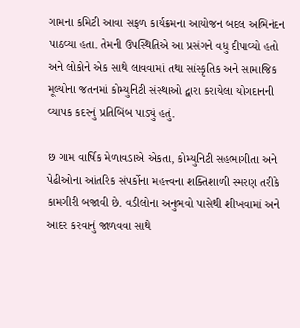ગામના કમિટી આવા સફળ કાર્યક્રમના આયોજન બદલ અભિનંદન પાઠવ્યા હતા. તેમની ઉપસ્થિતિએ આ પ્રસંગને વધુ દીપાવ્યો હતો અને લોકોને એક સાથે લાવવામાં તથા સાંસ્કૃતિક અને સામાજિક મૂલ્યોના જતનમાં કોમ્યુનિટી સંસ્થાઓ દ્વારા કરાયેલા યોગદાનની વ્યાપક કદરનું પ્રતિબિંબ પાડ્યું હતું.

છ ગામ વાર્ષિક મેળાવડાએ એકતા, કોમ્યુનિટી સહભાગીતા અને પેઢીઓના આંતરિક સંપર્કોના મહત્ત્વના શક્તિશાળી સ્મરણ તરીકે કામગીરી બજાવી છે. વડીલોના અનુભવો પાસેથી શીખવામાં અને આદર કરવાનું જાળવવા સાથે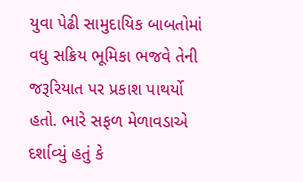યુવા પેઢી સામુદાયિક બાબતોમાં વધુ સક્રિય ભૂમિકા ભજવે તેની જરૂરિયાત પર પ્રકાશ પાથર્યો હતો. ભારે સફળ મેળાવડાએ દર્શાવ્યું હતું કે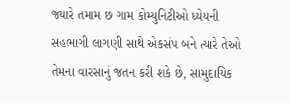જ્યારે તમામ છ ગામ કોમ્યુનિટીઓ ધ્યેયની સહભાગી લાગણી સાથે એકસંપ બને ત્યારે તેઓ તેમના વારસાનું જતન કરી શકે છે, સામુદાયિક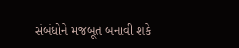સંબંધોને મજબૂત બનાવી શકે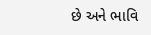છે અને ભાવિ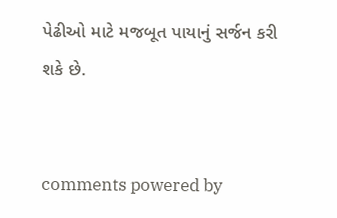પેઢીઓ માટે મજબૂત પાયાનું સર્જન કરી શકે છે.


comments powered by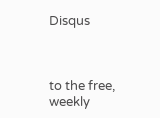Disqus



to the free, weekly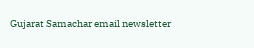Gujarat Samachar email newsletter